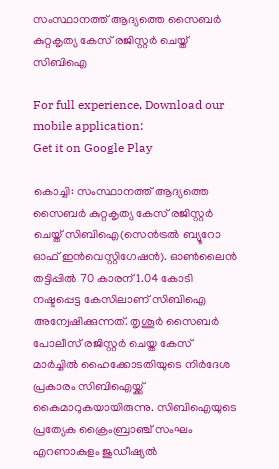സംസ്ഥാനത്ത് ആദ്യത്തെ സൈബര്‍ കുറ്റകൃത്യ കേസ് രജിസ്റ്റര്‍ ചെയ്ത് സിബിഐ

For full experience, Download our mobile application:
Get it on Google Play

കൊച്ചി: സംസ്ഥാനത്ത് ആദ്യത്തെ സൈബര്‍ കുറ്റകൃത്യ കേസ് രജിസ്റ്റര്‍ ചെയ്ത് സിബിഐ(സെന്‍ട്രല്‍ ബ്യൂറോ ഓഫ് ഇന്‍വെസ്റ്റിഗേഷന്‍). ഓണ്‍ലൈന്‍ തട്ടിപ്പില്‍ 70 കാരന് 1.04 കോടി നഷ്ടപ്പെട്ട കേസിലാണ് സിബിഐ അന്വേഷിക്കുന്നത്. തൃശൂര്‍ സൈബര്‍ പോലീസ് രജിസ്റ്റര്‍ ചെയ്ത കേസ് മാര്‍ച്ചില്‍ ഹൈക്കോടതിയുടെ നിര്‍ദേശ പ്രകാരം സിബിഐയ്ക്ക് കൈമാറുകയായിരുന്നു. സിബിഐയുടെ പ്രത്യേക ക്രൈംബ്രാഞ്ച് സംഘം എറണാകുളം ജുഡീഷ്യല്‍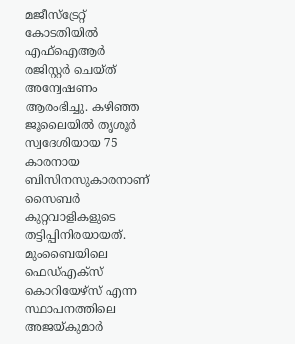മജീസ്‌ട്രേറ്റ് കോടതിയില്‍ എഫ്‌ഐആര്‍ രജിസ്റ്റര്‍ ചെയ്ത് അന്വേഷണം ആരംഭിച്ചു. കഴിഞ്ഞ ജൂലൈയില്‍ തൃശൂര്‍ സ്വദേശിയായ 75 കാരനായ ബിസിനസുകാരനാണ് സൈബര്‍ കുറ്റവാളികളുടെ തട്ടിപ്പിനിരയായത്. മുംബൈയിലെ ഫെഡ്എക്‌സ് കൊറിയേഴ്‌സ് എന്ന സ്ഥാപനത്തിലെ അജയ്കുമാര്‍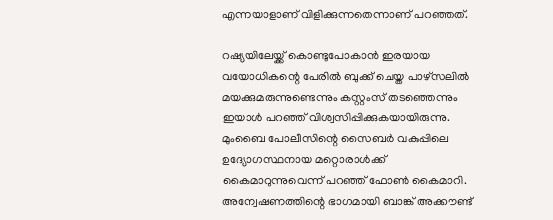എന്നയാളാണ് വിളിക്കുന്നതെന്നാണ് പറഞ്ഞത്.

റഷ്യയിലേയ്ക്ക് കൊണ്ടുപോകാന്‍ ഇരയായ വയോധികന്റെ പേരില്‍ ബുക്ക് ചെയ്ത പാഴ്‌സലില്‍ മയക്കുമരുന്നുണ്ടെന്നും കസ്റ്റംസ് തടഞ്ഞെന്നും ഇയാള്‍ പറഞ്ഞ് വിശ്വസിപ്പിക്കുകയായിരുന്നു. മുംബൈ പോലീസിന്റെ സൈബര്‍ വകുപ്പിലെ ഉദ്യോഗസ്ഥനായ മറ്റൊരാള്‍ക്ക് കൈമാറുന്നുവെന്ന് പറഞ്ഞ് ഫോണ്‍ കൈമാറി. അന്വേഷണത്തിന്റെ ഭാഗമായി ബാങ്ക് അക്കൗണ്ട്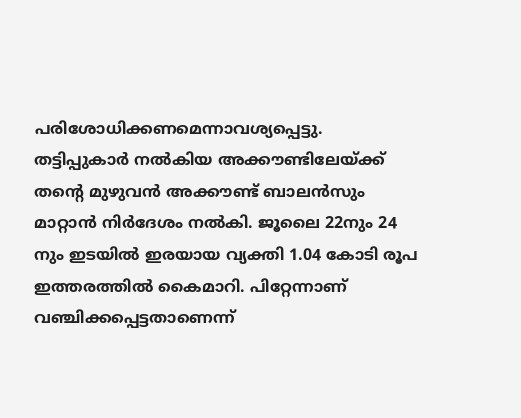പരിശോധിക്കണമെന്നാവശ്യപ്പെട്ടു. തട്ടിപ്പുകാര്‍ നല്‍കിയ അക്കൗണ്ടിലേയ്ക്ക് തന്റെ മുഴുവന്‍ അക്കൗണ്ട് ബാലന്‍സും മാറ്റാന്‍ നിര്‍ദേശം നല്‍കി. ജൂലൈ 22നും 24 നും ഇടയില്‍ ഇരയായ വ്യക്തി 1.04 കോടി രൂപ ഇത്തരത്തില്‍ കൈമാറി. പിറ്റേന്നാണ് വഞ്ചിക്കപ്പെട്ടതാണെന്ന്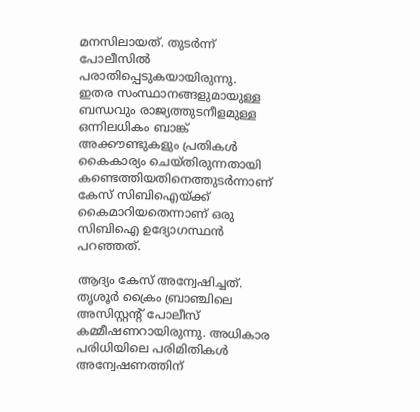മനസിലായത്. തുടര്‍ന്ന് പോലീസില്‍ പരാതിപ്പെടുകയായിരുന്നു. ഇതര സംസ്ഥാനങ്ങളുമായുള്ള ബന്ധവും രാജ്യത്തുടനീളമുള്ള ഒന്നിലധികം ബാങ്ക് അക്കൗണ്ടുകളും പ്രതികള്‍ കൈകാര്യം ചെയ്തിരുന്നതായി കണ്ടെത്തിയതിനെത്തുടര്‍ന്നാണ് കേസ് സിബിഐയ്ക്ക് കൈമാറിയതെന്നാണ് ഒരു സിബിഐ ഉദ്യോഗസ്ഥന്‍ പറഞ്ഞത്.

ആദ്യം കേസ് അന്വേഷിച്ചത്. തൃശൂര്‍ ക്രൈം ബ്രാഞ്ചിലെ അസിസ്റ്റന്റ് പോലീസ് കമ്മീഷണറായിരുന്നു. അധികാര പരിധിയിലെ പരിമിതികള്‍ അന്വേഷണത്തിന്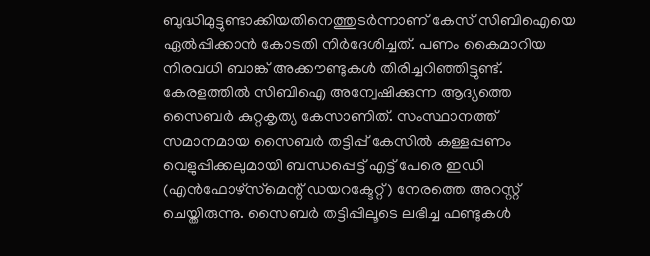ബുദ്ധിമുട്ടുണ്ടാക്കിയതിനെത്തുടര്‍ന്നാണ് കേസ് സിബിഐയെ ഏല്‍പ്പിക്കാന്‍ കോടതി നിര്‍ദേശിച്ചത്. പണം കൈമാറിയ നിരവധി ബാങ്ക് അക്കൗണ്ടുകള്‍ തിരിച്ചറിഞ്ഞിട്ടുണ്ട്. കേരളത്തില്‍ സിബിഐ അന്വേഷിക്കുന്ന ആദ്യത്തെ സൈബര്‍ കുറ്റകൃത്യ കേസാണിത്. സംസ്ഥാനത്ത് സമാനമായ സൈബര്‍ തട്ടിപ്പ് കേസില്‍ കള്ളപ്പണം വെളുപ്പിക്കലുമായി ബന്ധപ്പെട്ട് എട്ട് പേരെ ഇഡി (എന്‍ഫോഴ്‌സ്‌മെന്റ് ഡയറക്ടേറ്റ്) നേരത്തെ അറസ്റ്റ് ചെയ്തിരുന്നു. സൈബര്‍ തട്ടിപ്പിലൂടെ ലഭിച്ച ഫണ്ടുകള്‍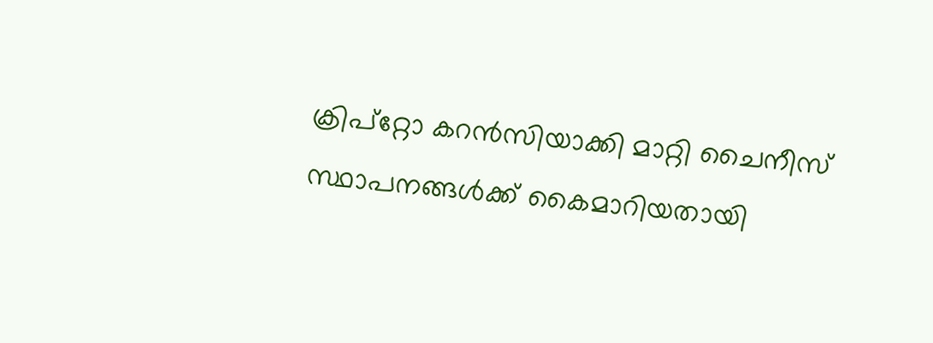ക്രിപ്‌റ്റോ കറന്‍സിയാക്കി മാറ്റി ചൈനീസ് സ്ഥാപനങ്ങള്‍ക്ക് കൈമാറിയതായി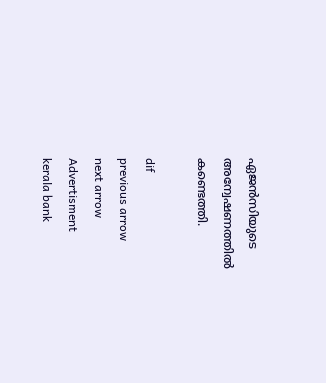ഏജന്‍സിയുടെ അന്വേഷണത്തില്‍ കണ്ടെത്തി.

dif
previous arrow
next arrow
Advertisment
kerala bank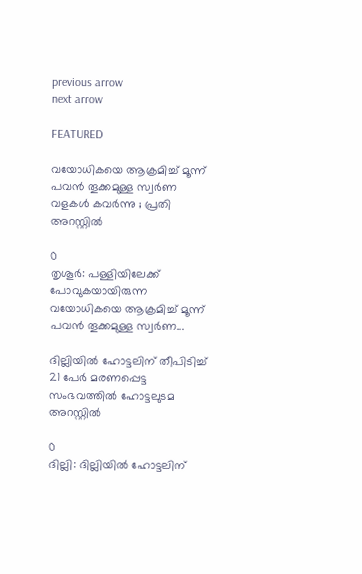previous arrow
next arrow

FEATURED

വയോധികയെ ആക്രമിച്ച് മൂന്ന് പവന്‍ തൂക്കമുള്ള സ്വര്‍ണ വളകള്‍ കവര്‍ന്നു ; പ്രതി അറസ്റ്റില്‍

0
തൃശൂര്‍: പള്ളിയിലേക്ക് പോവുകയായിരുന്ന വയോധികയെ ആക്രമിച്ച് മൂന്ന് പവന്‍ തൂക്കമുള്ള സ്വര്‍ണ...

ദില്ലിയിൽ ഹോട്ടലിന് തീപിടിച്ച് 21 പേർ മരണപ്പെട്ട സംഭവത്തിൽ ഹോട്ടലുടമ അറസ്റ്റിൽ

0
ദില്ലി: ദില്ലിയിൽ ഹോട്ടലിന്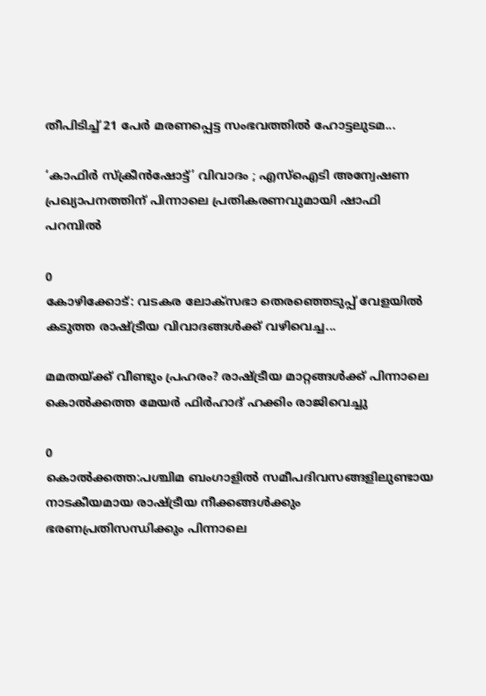തീപിടിച്ച് 21 പേർ മരണപ്പെട്ട സംഭവത്തിൽ ഹോട്ടലുടമ...

‘കാഫിർ സ്ക്രീൻഷോട്ട്’ വിവാദം ; എസ്‌ഐടി അന്വേഷണ പ്രഖ്യാപനത്തിന് പിന്നാലെ പ്രതികരണവുമായി ഷാഫി പറമ്പിൽ

0
കോഴിക്കോട്: വടകര ലോക്‌സഭാ തെരഞ്ഞെടുപ്പ് വേളയിൽ കടുത്ത രാഷ്ട്രീയ വിവാദങ്ങൾക്ക് വഴിവെച്ച...

മമതയ്ക്ക് വീണ്ടും പ്രഹരം? രാഷ്ട്രീയ മാറ്റങ്ങൾക്ക് പിന്നാലെ കൊൽക്കത്ത മേയർ ഫിർഹാദ് ഹക്കിം രാജിവെച്ചു

0
കൊൽക്കത്ത:പശ്ചിമ ബംഗാളിൽ സമീപദിവസങ്ങളിലുണ്ടായ നാടകീയമായ രാഷ്ട്രീയ നീക്കങ്ങൾക്കും ഭരണപ്രതിസന്ധിക്കും പിന്നാലെ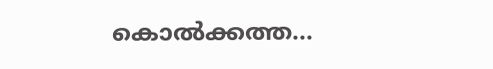കൊൽക്കത്ത...